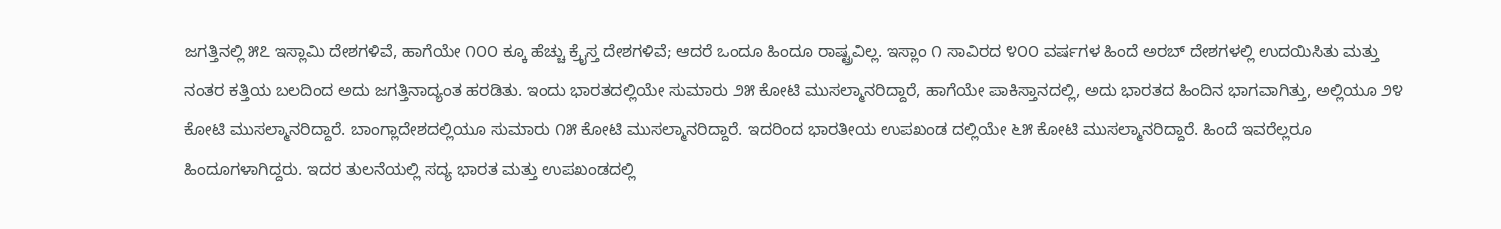ಜಗತ್ತಿನಲ್ಲಿ ೫೭ ಇಸ್ಲಾಮಿ ದೇಶಗಳಿವೆ, ಹಾಗೆಯೇ ೧೦೦ ಕ್ಕೂ ಹೆಚ್ಚು ಕ್ರೈಸ್ತ ದೇಶಗಳಿವೆ; ಆದರೆ ಒಂದೂ ಹಿಂದೂ ರಾಷ್ಟ್ರವಿಲ್ಲ. ಇಸ್ಲಾಂ ೧ ಸಾವಿರದ ೪೦೦ ವರ್ಷಗಳ ಹಿಂದೆ ಅರಬ್ ದೇಶಗಳಲ್ಲಿ ಉದಯಿಸಿತು ಮತ್ತು ನಂತರ ಕತ್ತಿಯ ಬಲದಿಂದ ಅದು ಜಗತ್ತಿನಾದ್ಯಂತ ಹರಡಿತು. ಇಂದು ಭಾರತದಲ್ಲಿಯೇ ಸುಮಾರು ೨೫ ಕೋಟಿ ಮುಸಲ್ಮಾನರಿದ್ದಾರೆ, ಹಾಗೆಯೇ ಪಾಕಿಸ್ತಾನದಲ್ಲಿ, ಅದು ಭಾರತದ ಹಿಂದಿನ ಭಾಗವಾಗಿತ್ತು, ಅಲ್ಲಿಯೂ ೨೪ ಕೋಟಿ ಮುಸಲ್ಮಾನರಿದ್ದಾರೆ. ಬಾಂಗ್ಲಾದೇಶದಲ್ಲಿಯೂ ಸುಮಾರು ೧೫ ಕೋಟಿ ಮುಸಲ್ಮಾನರಿದ್ದಾರೆ. ಇದರಿಂದ ಭಾರತೀಯ ಉಪಖಂಡ ದಲ್ಲಿಯೇ ೬೫ ಕೋಟಿ ಮುಸಲ್ಮಾನರಿದ್ದಾರೆ. ಹಿಂದೆ ಇವರೆಲ್ಲರೂ ಹಿಂದೂಗಳಾಗಿದ್ದರು. ಇದರ ತುಲನೆಯಲ್ಲಿ ಸದ್ಯ ಭಾರತ ಮತ್ತು ಉಪಖಂಡದಲ್ಲಿ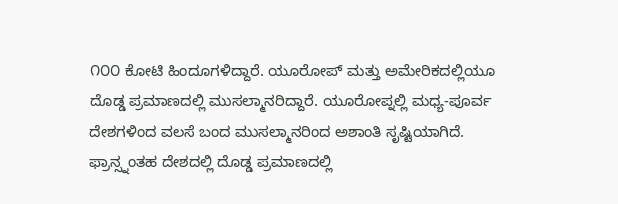೧೦೦ ಕೋಟಿ ಹಿಂದೂಗಳಿದ್ದಾರೆ. ಯೂರೋಪ್ ಮತ್ತು ಅಮೇರಿಕದಲ್ಲಿಯೂ ದೊಡ್ಡ ಪ್ರಮಾಣದಲ್ಲಿ ಮುಸಲ್ಮಾನರಿದ್ದಾರೆ. ಯೂರೋಪ್ನಲ್ಲಿ ಮಧ್ಯ-ಪೂರ್ವ ದೇಶಗಳಿಂದ ವಲಸೆ ಬಂದ ಮುಸಲ್ಮಾನರಿಂದ ಅಶಾಂತಿ ಸೃಷ್ಟಿಯಾಗಿದೆ. ಫ್ರಾನ್ಸ್ನಂತಹ ದೇಶದಲ್ಲಿ ದೊಡ್ಡ ಪ್ರಮಾಣದಲ್ಲಿ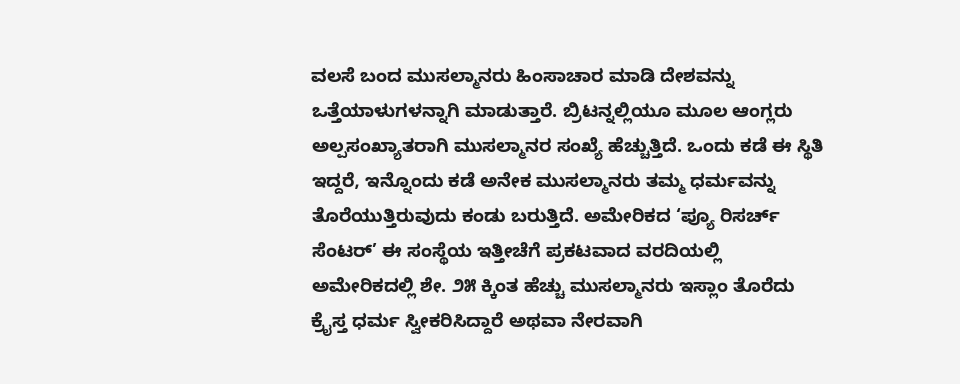ವಲಸೆ ಬಂದ ಮುಸಲ್ಮಾನರು ಹಿಂಸಾಚಾರ ಮಾಡಿ ದೇಶವನ್ನು ಒತ್ತೆಯಾಳುಗಳನ್ನಾಗಿ ಮಾಡುತ್ತಾರೆ. ಬ್ರಿಟನ್ನಲ್ಲಿಯೂ ಮೂಲ ಆಂಗ್ಲರು ಅಲ್ಪಸಂಖ್ಯಾತರಾಗಿ ಮುಸಲ್ಮಾನರ ಸಂಖ್ಯೆ ಹೆಚ್ಚುತ್ತಿದೆ. ಒಂದು ಕಡೆ ಈ ಸ್ಥಿತಿ ಇದ್ದರೆ, ಇನ್ನೊಂದು ಕಡೆ ಅನೇಕ ಮುಸಲ್ಮಾನರು ತಮ್ಮ ಧರ್ಮವನ್ನು ತೊರೆಯುತ್ತಿರುವುದು ಕಂಡು ಬರುತ್ತಿದೆ. ಅಮೇರಿಕದ ‘ಪ್ಯೂ ರಿಸರ್ಚ್ ಸೆಂಟರ್’ ಈ ಸಂಸ್ಥೆಯ ಇತ್ತೀಚೆಗೆ ಪ್ರಕಟವಾದ ವರದಿಯಲ್ಲಿ ಅಮೇರಿಕದಲ್ಲಿ ಶೇ. ೨೫ ಕ್ಕಿಂತ ಹೆಚ್ಚು ಮುಸಲ್ಮಾನರು ಇಸ್ಲಾಂ ತೊರೆದು ಕ್ರೈಸ್ತ ಧರ್ಮ ಸ್ವೀಕರಿಸಿದ್ದಾರೆ ಅಥವಾ ನೇರವಾಗಿ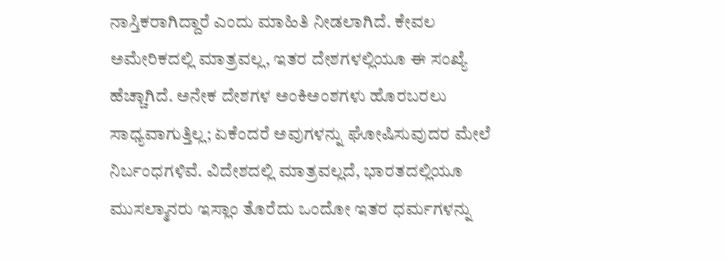ನಾಸ್ತಿಕರಾಗಿದ್ದಾರೆ ಎಂದು ಮಾಹಿತಿ ನೀಡಲಾಗಿದೆ. ಕೇವಲ ಅಮೇರಿಕದಲ್ಲಿ ಮಾತ್ರವಲ್ಲ, ಇತರ ದೇಶಗಳಲ್ಲಿಯೂ ಈ ಸಂಖ್ಯೆ ಹೆಚ್ಚಾಗಿದೆ. ಅನೇಕ ದೇಶಗಳ ಅಂಕಿಅಂಶಗಳು ಹೊರಬರಲು ಸಾಧ್ಯವಾಗುತ್ತಿಲ್ಲ; ಏಕೆಂದರೆ ಅವುಗಳನ್ನು ಘೋಷಿಸುವುದರ ಮೇಲೆ ನಿರ್ಬಂಧಗಳಿವೆ. ವಿದೇಶದಲ್ಲಿ ಮಾತ್ರವಲ್ಲದೆ, ಭಾರತದಲ್ಲಿಯೂ ಮುಸಲ್ಮಾನರು ಇಸ್ಲಾಂ ತೊರೆದು ಒಂದೋ ಇತರ ಧರ್ಮಗಳನ್ನು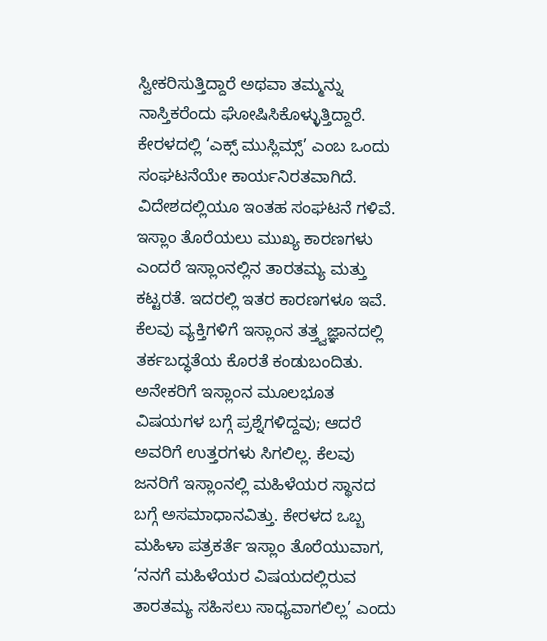ಸ್ವೀಕರಿಸುತ್ತಿದ್ದಾರೆ ಅಥವಾ ತಮ್ಮನ್ನು ನಾಸ್ತಿಕರೆಂದು ಘೋಷಿಸಿಕೊಳ್ಳುತ್ತಿದ್ದಾರೆ. ಕೇರಳದಲ್ಲಿ ‘ಎಕ್ಸ್ ಮುಸ್ಲಿಮ್ಸ್’ ಎಂಬ ಒಂದು ಸಂಘಟನೆಯೇ ಕಾರ್ಯನಿರತವಾಗಿದೆ. ವಿದೇಶದಲ್ಲಿಯೂ ಇಂತಹ ಸಂಘಟನೆ ಗಳಿವೆ. ಇಸ್ಲಾಂ ತೊರೆಯಲು ಮುಖ್ಯ ಕಾರಣಗಳು ಎಂದರೆ ಇಸ್ಲಾಂನಲ್ಲಿನ ತಾರತಮ್ಯ ಮತ್ತು ಕಟ್ಟರತೆ. ಇದರಲ್ಲಿ ಇತರ ಕಾರಣಗಳೂ ಇವೆ. ಕೆಲವು ವ್ಯಕ್ತಿಗಳಿಗೆ ಇಸ್ಲಾಂನ ತತ್ತ್ವಜ್ಞಾನದಲ್ಲಿ ತರ್ಕಬದ್ಧತೆಯ ಕೊರತೆ ಕಂಡುಬಂದಿತು. ಅನೇಕರಿಗೆ ಇಸ್ಲಾಂನ ಮೂಲಭೂತ ವಿಷಯಗಳ ಬಗ್ಗೆ ಪ್ರಶ್ನೆಗಳಿದ್ದವು; ಆದರೆ ಅವರಿಗೆ ಉತ್ತರಗಳು ಸಿಗಲಿಲ್ಲ. ಕೆಲವು ಜನರಿಗೆ ಇಸ್ಲಾಂನಲ್ಲಿ ಮಹಿಳೆಯರ ಸ್ಥಾನದ ಬಗ್ಗೆ ಅಸಮಾಧಾನವಿತ್ತು. ಕೇರಳದ ಒಬ್ಬ ಮಹಿಳಾ ಪತ್ರಕರ್ತೆ ಇಸ್ಲಾಂ ತೊರೆಯುವಾಗ, ‘ನನಗೆ ಮಹಿಳೆಯರ ವಿಷಯದಲ್ಲಿರುವ ತಾರತಮ್ಯ ಸಹಿಸಲು ಸಾಧ್ಯವಾಗಲಿಲ್ಲ’ ಎಂದು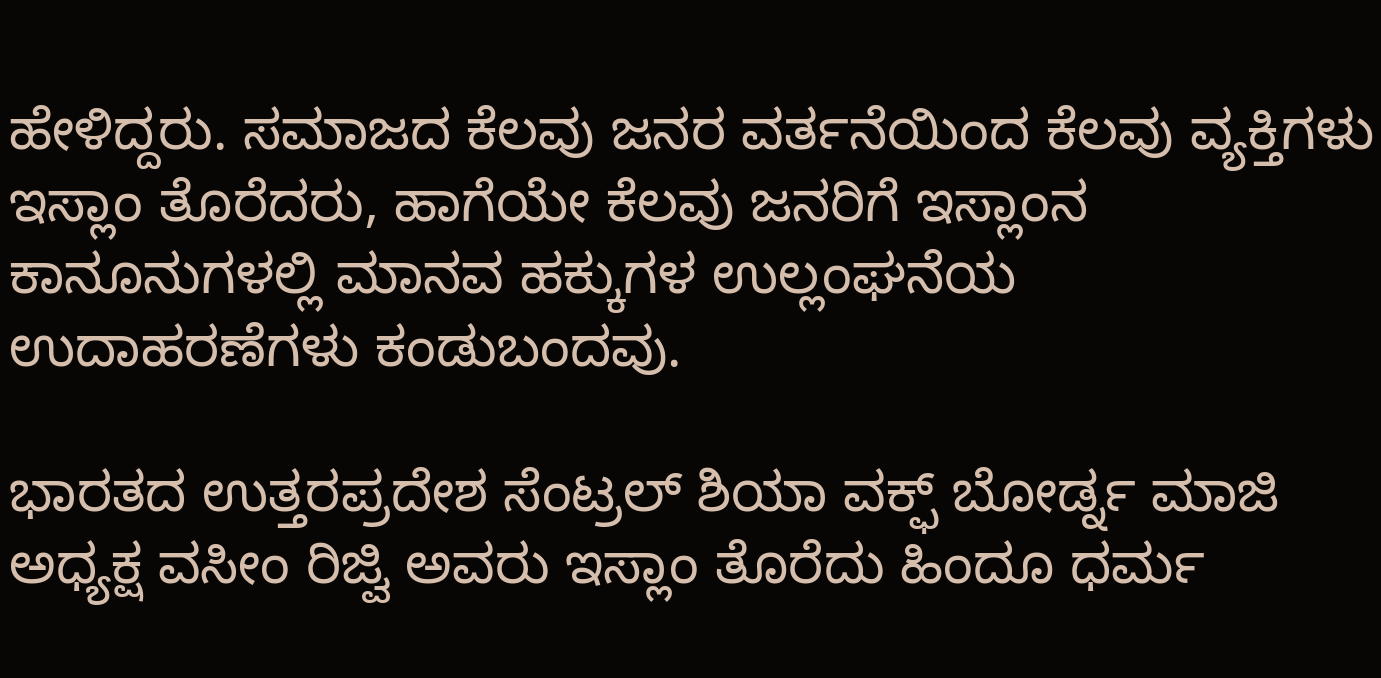ಹೇಳಿದ್ದರು. ಸಮಾಜದ ಕೆಲವು ಜನರ ವರ್ತನೆಯಿಂದ ಕೆಲವು ವ್ಯಕ್ತಿಗಳು ಇಸ್ಲಾಂ ತೊರೆದರು, ಹಾಗೆಯೇ ಕೆಲವು ಜನರಿಗೆ ಇಸ್ಲಾಂನ ಕಾನೂನುಗಳಲ್ಲಿ ಮಾನವ ಹಕ್ಕುಗಳ ಉಲ್ಲಂಘನೆಯ ಉದಾಹರಣೆಗಳು ಕಂಡುಬಂದವು.

ಭಾರತದ ಉತ್ತರಪ್ರದೇಶ ಸೆಂಟ್ರಲ್ ಶಿಯಾ ವಕ್ಫ್ ಬೋರ್ಡ್ನ ಮಾಜಿ ಅಧ್ಯಕ್ಷ ವಸೀಂ ರಿಜ್ವಿ ಅವರು ಇಸ್ಲಾಂ ತೊರೆದು ಹಿಂದೂ ಧರ್ಮ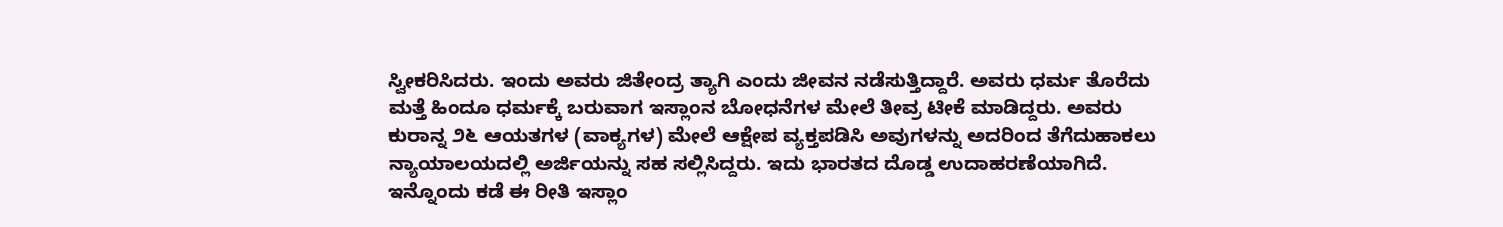ಸ್ವೀಕರಿಸಿದರು. ಇಂದು ಅವರು ಜಿತೇಂದ್ರ ತ್ಯಾಗಿ ಎಂದು ಜೀವನ ನಡೆಸುತ್ತಿದ್ದಾರೆ. ಅವರು ಧರ್ಮ ತೊರೆದು ಮತ್ತೆ ಹಿಂದೂ ಧರ್ಮಕ್ಕೆ ಬರುವಾಗ ಇಸ್ಲಾಂನ ಬೋಧನೆಗಳ ಮೇಲೆ ತೀವ್ರ ಟೀಕೆ ಮಾಡಿದ್ದರು. ಅವರು ಕುರಾನ್ನ ೨೬ ಆಯತಗಳ (ವಾಕ್ಯಗಳ) ಮೇಲೆ ಆಕ್ಷೇಪ ವ್ಯಕ್ತಪಡಿಸಿ ಅವುಗಳನ್ನು ಅದರಿಂದ ತೆಗೆದುಹಾಕಲು ನ್ಯಾಯಾಲಯದಲ್ಲಿ ಅರ್ಜಿಯನ್ನು ಸಹ ಸಲ್ಲಿಸಿದ್ದರು. ಇದು ಭಾರತದ ದೊಡ್ಡ ಉದಾಹರಣೆಯಾಗಿದೆ. ಇನ್ನೊಂದು ಕಡೆ ಈ ರೀತಿ ಇಸ್ಲಾಂ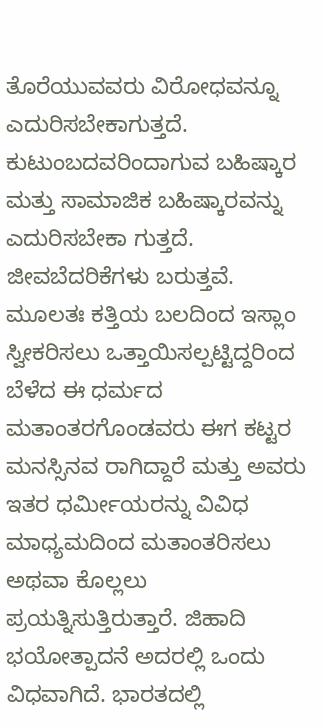ತೊರೆಯುವವರು ವಿರೋಧವನ್ನೂ ಎದುರಿಸಬೇಕಾಗುತ್ತದೆ. ಕುಟುಂಬದವರಿಂದಾಗುವ ಬಹಿಷ್ಕಾರ ಮತ್ತು ಸಾಮಾಜಿಕ ಬಹಿಷ್ಕಾರವನ್ನು ಎದುರಿಸಬೇಕಾ ಗುತ್ತದೆ. ಜೀವಬೆದರಿಕೆಗಳು ಬರುತ್ತವೆ. ಮೂಲತಃ ಕತ್ತಿಯ ಬಲದಿಂದ ಇಸ್ಲಾಂ ಸ್ವೀಕರಿಸಲು ಒತ್ತಾಯಿಸಲ್ಪಟ್ಟಿದ್ದರಿಂದ ಬೆಳೆದ ಈ ಧರ್ಮದ ಮತಾಂತರಗೊಂಡವರು ಈಗ ಕಟ್ಟರ ಮನಸ್ಸಿನವ ರಾಗಿದ್ದಾರೆ ಮತ್ತು ಅವರು ಇತರ ಧರ್ಮೀಯರನ್ನು ವಿವಿಧ ಮಾಧ್ಯಮದಿಂದ ಮತಾಂತರಿಸಲು ಅಥವಾ ಕೊಲ್ಲಲು ಪ್ರಯತ್ನಿಸುತ್ತಿರುತ್ತಾರೆ. ಜಿಹಾದಿ ಭಯೋತ್ಪಾದನೆ ಅದರಲ್ಲಿ ಒಂದು ವಿಧವಾಗಿದೆ. ಭಾರತದಲ್ಲಿ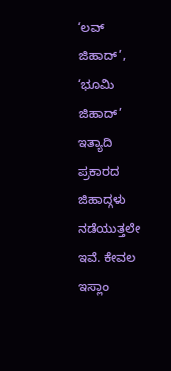‘ಲವ್ ಜಿಹಾದ್’, ‘ಭೂಮಿ ಜಿಹಾದ್’ ಇತ್ಯಾದಿ ಪ್ರಕಾರದ ಜಿಹಾದ್ಗಳು ನಡೆಯುತ್ತಲೇ ಇವೆ. ಕೇವಲ ಇಸ್ಲಾಂ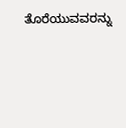ತೊರೆಯುವವರನ್ನು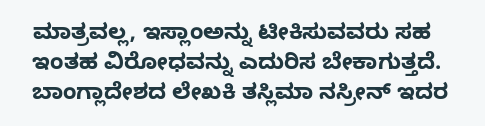ಮಾತ್ರವಲ್ಲ, ಇಸ್ಲಾಂಅನ್ನು ಟೀಕಿಸುವವರು ಸಹ ಇಂತಹ ವಿರೋಧವನ್ನು ಎದುರಿಸ ಬೇಕಾಗುತ್ತದೆ. ಬಾಂಗ್ಲಾದೇಶದ ಲೇಖಕಿ ತಸ್ಲಿಮಾ ನಸ್ರೀನ್ ಇದರ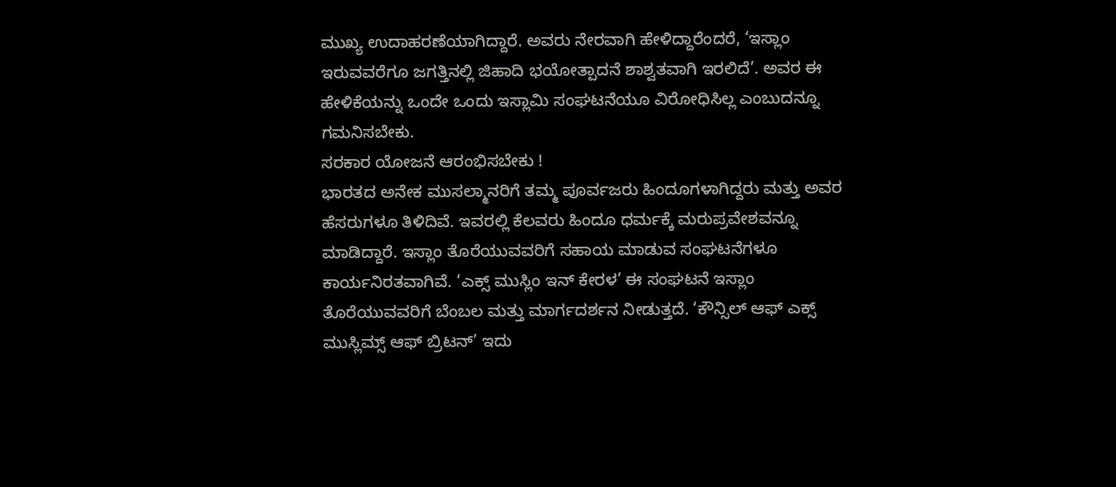ಮುಖ್ಯ ಉದಾಹರಣೆಯಾಗಿದ್ದಾರೆ. ಅವರು ನೇರವಾಗಿ ಹೇಳಿದ್ದಾರೆಂದರೆ, ‘ಇಸ್ಲಾಂ ಇರುವವರೆಗೂ ಜಗತ್ತಿನಲ್ಲಿ ಜಿಹಾದಿ ಭಯೋತ್ಪಾದನೆ ಶಾಶ್ವತವಾಗಿ ಇರಲಿದೆ’. ಅವರ ಈ ಹೇಳಿಕೆಯನ್ನು ಒಂದೇ ಒಂದು ಇಸ್ಲಾಮಿ ಸಂಘಟನೆಯೂ ವಿರೋಧಿಸಿಲ್ಲ ಎಂಬುದನ್ನೂ ಗಮನಿಸಬೇಕು.
ಸರಕಾರ ಯೋಜನೆ ಆರಂಭಿಸಬೇಕು !
ಭಾರತದ ಅನೇಕ ಮುಸಲ್ಮಾನರಿಗೆ ತಮ್ಮ ಪೂರ್ವಜರು ಹಿಂದೂಗಳಾಗಿದ್ದರು ಮತ್ತು ಅವರ ಹೆಸರುಗಳೂ ತಿಳಿದಿವೆ. ಇವರಲ್ಲಿ ಕೆಲವರು ಹಿಂದೂ ಧರ್ಮಕ್ಕೆ ಮರುಪ್ರವೇಶವನ್ನೂ ಮಾಡಿದ್ದಾರೆ. ಇಸ್ಲಾಂ ತೊರೆಯುವವರಿಗೆ ಸಹಾಯ ಮಾಡುವ ಸಂಘಟನೆಗಳೂ ಕಾರ್ಯನಿರತವಾಗಿವೆ. ‘ಎಕ್ಸ್ ಮುಸ್ಲಿಂ ಇನ್ ಕೇರಳ’ ಈ ಸಂಘಟನೆ ಇಸ್ಲಾಂ ತೊರೆಯುವವರಿಗೆ ಬೆಂಬಲ ಮತ್ತು ಮಾರ್ಗದರ್ಶನ ನೀಡುತ್ತದೆ. ‘ಕೌನ್ಸಿಲ್ ಆಫ್ ಎಕ್ಸ್ ಮುಸ್ಲಿಮ್ಸ್ ಆಫ್ ಬ್ರಿಟನ್’ ಇದು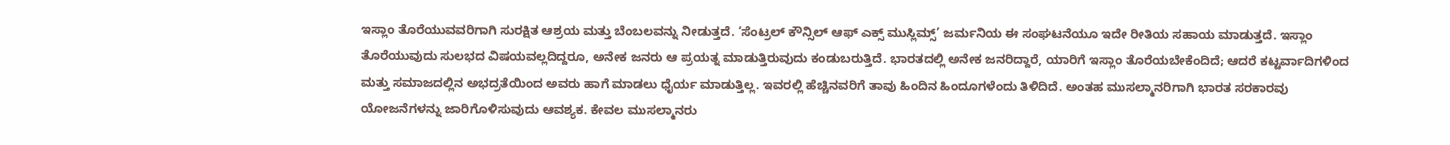ಇಸ್ಲಾಂ ತೊರೆಯುವವರಿಗಾಗಿ ಸುರಕ್ಷಿತ ಆಶ್ರಯ ಮತ್ತು ಬೆಂಬಲವನ್ನು ನೀಡುತ್ತದೆ. ‘ಸೆಂಟ್ರಲ್ ಕೌನ್ಸಿಲ್ ಆಫ್ ಎಕ್ಸ್ ಮುಸ್ಲಿಮ್ಸ್’ ಜರ್ಮನಿಯ ಈ ಸಂಘಟನೆಯೂ ಇದೇ ರೀತಿಯ ಸಹಾಯ ಮಾಡುತ್ತದೆ. ಇಸ್ಲಾಂ ತೊರೆಯುವುದು ಸುಲಭದ ವಿಷಯವಲ್ಲದಿದ್ದರೂ, ಅನೇಕ ಜನರು ಆ ಪ್ರಯತ್ನ ಮಾಡುತ್ತಿರುವುದು ಕಂಡುಬರುತ್ತಿದೆ. ಭಾರತದಲ್ಲಿ ಅನೇಕ ಜನರಿದ್ದಾರೆ, ಯಾರಿಗೆ ಇಸ್ಲಾಂ ತೊರೆಯಬೇಕೆಂದಿದೆ; ಆದರೆ ಕಟ್ಟರ್ವಾದಿಗಳಿಂದ ಮತ್ತು ಸಮಾಜದಲ್ಲಿನ ಅಭದ್ರತೆಯಿಂದ ಅವರು ಹಾಗೆ ಮಾಡಲು ಧೈರ್ಯ ಮಾಡುತ್ತಿಲ್ಲ. ಇವರಲ್ಲಿ ಹೆಚ್ಚಿನವರಿಗೆ ತಾವು ಹಿಂದಿನ ಹಿಂದೂಗಳೆಂದು ತಿಳಿದಿದೆ. ಅಂತಹ ಮುಸಲ್ಮಾನರಿಗಾಗಿ ಭಾರತ ಸರಕಾರವು ಯೋಜನೆಗಳನ್ನು ಜಾರಿಗೊಳಿಸುವುದು ಆವಶ್ಯಕ. ಕೇವಲ ಮುಸಲ್ಮಾನರು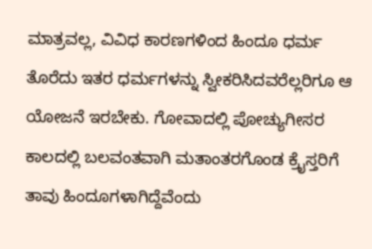ಮಾತ್ರವಲ್ಲ, ವಿವಿಧ ಕಾರಣಗಳಿಂದ ಹಿಂದೂ ಧರ್ಮ ತೊರೆದು ಇತರ ಧರ್ಮಗಳನ್ನು ಸ್ವೀಕರಿಸಿದವರೆಲ್ಲರಿಗೂ ಆ ಯೋಜನೆ ಇರಬೇಕು. ಗೋವಾದಲ್ಲಿ ಪೋಚ್ಯುಗೀಸರ ಕಾಲದಲ್ಲಿ ಬಲವಂತವಾಗಿ ಮತಾಂತರಗೊಂಡ ಕ್ರೈಸ್ತರಿಗೆ ತಾವು ಹಿಂದೂಗಳಾಗಿದ್ದೆವೆಂದು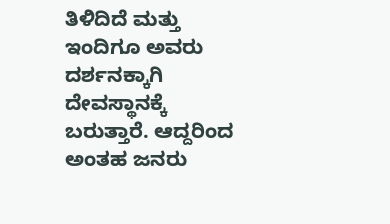ತಿಳಿದಿದೆ ಮತ್ತು ಇಂದಿಗೂ ಅವರು ದರ್ಶನಕ್ಕಾಗಿ ದೇವಸ್ಥಾನಕ್ಕೆ ಬರುತ್ತಾರೆ. ಆದ್ದರಿಂದ ಅಂತಹ ಜನರು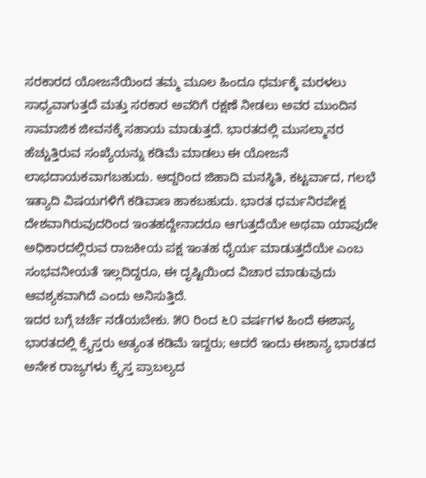ಸರಕಾರದ ಯೋಜನೆಯಿಂದ ತಮ್ಮ ಮೂಲ ಹಿಂದೂ ಧರ್ಮಕ್ಕೆ ಮರಳಲು ಸಾಧ್ಯವಾಗುತ್ತದೆ ಮತ್ತು ಸರಕಾರ ಅವರಿಗೆ ರಕ್ಷಣೆ ನೀಡಲು ಅವರ ಮುಂದಿನ ಸಾಮಾಜಿಕ ಜೀವನಕ್ಕೆ ಸಹಾಯ ಮಾಡುತ್ತದೆ. ಭಾರತದಲ್ಲಿ ಮುಸಲ್ಮಾನರ ಹೆಚ್ಚುತ್ತಿರುವ ಸಂಖ್ಯೆಯನ್ನು ಕಡಿಮೆ ಮಾಡಲು ಈ ಯೋಜನೆ ಲಾಭದಾಯಕವಾಗಬಹುದು. ಆದ್ದರಿಂದ ಜಿಹಾದಿ ಮನಸ್ಥಿತಿ, ಕಟ್ಟರ್ವಾದ, ಗಲಭೆ ಇತ್ಯಾದಿ ವಿಷಯಗಳಿಗೆ ಕಡಿವಾಣ ಹಾಕಬಹುದು. ಭಾರತ ಧರ್ಮನಿರಪೇಕ್ಷ ದೇಶವಾಗಿರುವುದರಿಂದ ಇಂತಹದ್ದೇನಾದರೂ ಆಗುತ್ತದೆಯೇ ಅಥವಾ ಯಾವುದೇ ಅಧಿಕಾರದಲ್ಲಿರುವ ರಾಜಕೀಯ ಪಕ್ಷ ಇಂತಹ ಧೈರ್ಯ ಮಾಡುತ್ತದೆಯೇ ಎಂಬ ಸಂಭವನೀಯತೆ ಇಲ್ಲದಿದ್ದರೂ, ಈ ದೃಷ್ಟಿಯಿಂದ ವಿಚಾರ ಮಾಡುವುದು ಆವಶ್ಯಕವಾಗಿದೆ ಎಂದು ಅನಿಸುತ್ತಿದೆ.
ಇದರ ಬಗ್ಗೆ ಚರ್ಚೆ ನಡೆಯಬೇಕು. ೫೦ ರಿಂದ ೬೦ ವರ್ಷಗಳ ಹಿಂದೆ ಈಶಾನ್ಯ ಭಾರತದಲ್ಲಿ ಕ್ರೈಸ್ತರು ಅತ್ಯಂತ ಕಡಿಮೆ ಇದ್ದರು; ಆದರೆ ಇಂದು ಈಶಾನ್ಯ ಭಾರತದ ಅನೇಕ ರಾಜ್ಯಗಳು ಕ್ರೈಸ್ತ ಪ್ರಾಬಲ್ಯದ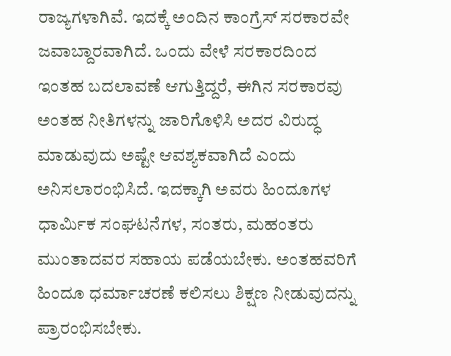ರಾಜ್ಯಗಳಾಗಿವೆ. ಇದಕ್ಕೆ ಅಂದಿನ ಕಾಂಗ್ರೆಸ್ ಸರಕಾರವೇ ಜವಾಬ್ದಾರವಾಗಿದೆ. ಒಂದು ವೇಳೆ ಸರಕಾರದಿಂದ ಇಂತಹ ಬದಲಾವಣೆ ಆಗುತ್ತಿದ್ದರೆ, ಈಗಿನ ಸರಕಾರವು ಅಂತಹ ನೀತಿಗಳನ್ನು ಜಾರಿಗೊಳಿಸಿ ಅದರ ವಿರುದ್ಧ ಮಾಡುವುದು ಅಷ್ಟೇ ಆವಶ್ಯಕವಾಗಿದೆ ಎಂದು ಅನಿಸಲಾರಂಭಿಸಿದೆ. ಇದಕ್ಕಾಗಿ ಅವರು ಹಿಂದೂಗಳ ಧಾರ್ಮಿಕ ಸಂಘಟನೆಗಳ, ಸಂತರು, ಮಹಂತರು ಮುಂತಾದವರ ಸಹಾಯ ಪಡೆಯಬೇಕು. ಅಂತಹವರಿಗೆ ಹಿಂದೂ ಧರ್ಮಾಚರಣೆ ಕಲಿಸಲು ಶಿಕ್ಷಣ ನೀಡುವುದನ್ನು ಪ್ರಾರಂಭಿಸಬೇಕು.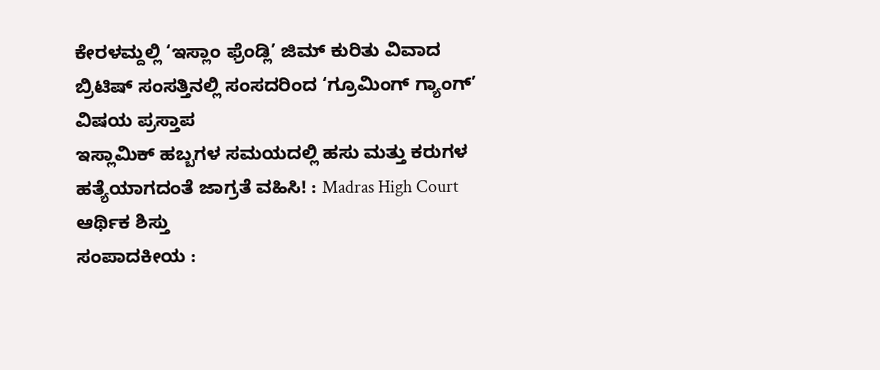ಕೇರಳಮ್ದಲ್ಲಿ ‘ಇಸ್ಲಾಂ ಫ್ರೆಂಡ್ಲಿ’ ಜಿಮ್ ಕುರಿತು ವಿವಾದ
ಬ್ರಿಟಿಷ್ ಸಂಸತ್ತಿನಲ್ಲಿ ಸಂಸದರಿಂದ ‘ಗ್ರೂಮಿಂಗ್ ಗ್ಯಾಂಗ್’ ವಿಷಯ ಪ್ರಸ್ತಾಪ
ಇಸ್ಲಾಮಿಕ್ ಹಬ್ಬಗಳ ಸಮಯದಲ್ಲಿ ಹಸು ಮತ್ತು ಕರುಗಳ ಹತ್ಯೆಯಾಗದಂತೆ ಜಾಗ್ರತೆ ವಹಿಸಿ! : Madras High Court
ಆರ್ಥಿಕ ಶಿಸ್ತು
ಸಂಪಾದಕೀಯ :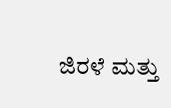ಜಿರಳೆ ಮತ್ತು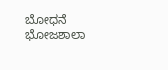ಬೋಧನೆ
ಭೋಜಶಾಲಾ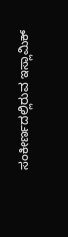ಸಂಕೀರ್ಣದಲ್ಲಿರುವ ಇಸ್ಲಾಮಿಕ್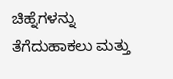ಚಿಹ್ನೆಗಳನ್ನು ತೆಗೆದುಹಾಕಲು ಮತ್ತು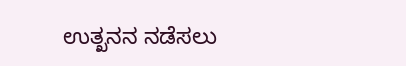ಉತ್ಖನನ ನಡೆಸಲು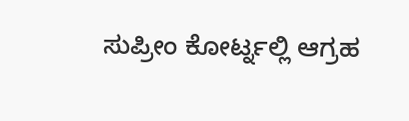ಸುಪ್ರೀಂ ಕೋರ್ಟ್ನಲ್ಲಿ ಆಗ್ರಹ